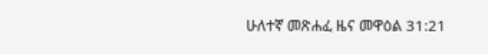ሁለተኛ መጽሐፈ ዜና መዋዕል 31:21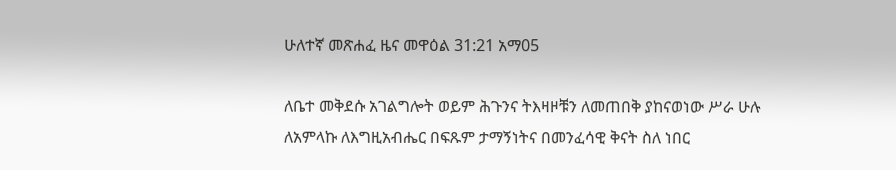ሁለተኛ መጽሐፈ ዜና መዋዕል 31:21 አማ05

ለቤተ መቅደሱ አገልግሎት ወይም ሕጉንና ትእዛዞቹን ለመጠበቅ ያከናወነው ሥራ ሁሉ ለአምላኩ ለእግዚአብሔር በፍጹም ታማኝነትና በመንፈሳዊ ቅናት ስለ ነበር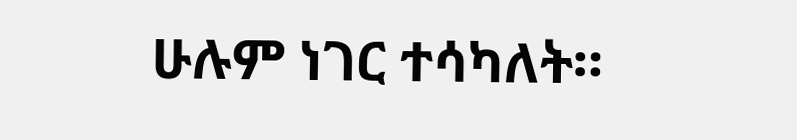ሁሉም ነገር ተሳካለት።